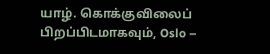யாழ். கொக்குவிலைப் பிறப்பிடமாகவும், Oslo –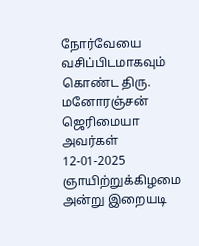நோர்வேயை வசிப்பிடமாகவும் கொண்ட திரு. மனோரஞ்சன் ஜெரிமையா அவர்கள் 12-01-2025 ஞாயிற்றுக்கிழமை அன்று இறையடி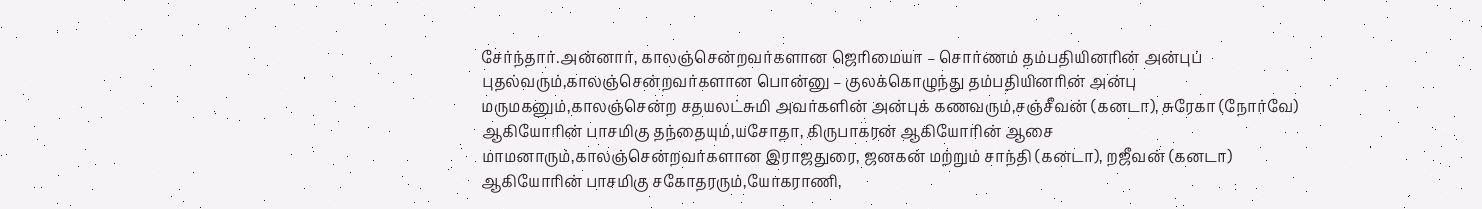சேர்ந்தார்.அன்னார், காலஞ்சென்றவர்களான ஜெரிமையா – சொர்ணம் தம்பதியினரின் அன்புப் புதல்வரும்,காலஞ்சென்றவர்களான பொன்னு – குலக்கொழுந்து தம்பதியினரின் அன்பு மருமகனும்,காலஞ்சென்ற சதயலட்சுமி அவர்களின் அன்புக் கணவரும்,சஞ்சீவன் (கனடா), சுரேகா (நோர்வே) ஆகியோரின் பாசமிகு தந்தையும்,யசோதா, கிருபாகரன் ஆகியோரின் ஆசை மாமனாரும்,காலஞ்சென்றவர்களான இராஜதுரை, ஜனகன் மற்றும் சாந்தி (கனடா), றஜீவன் (கனடா) ஆகியோரின் பாசமிகு சகோதரரும்,யோகராணி,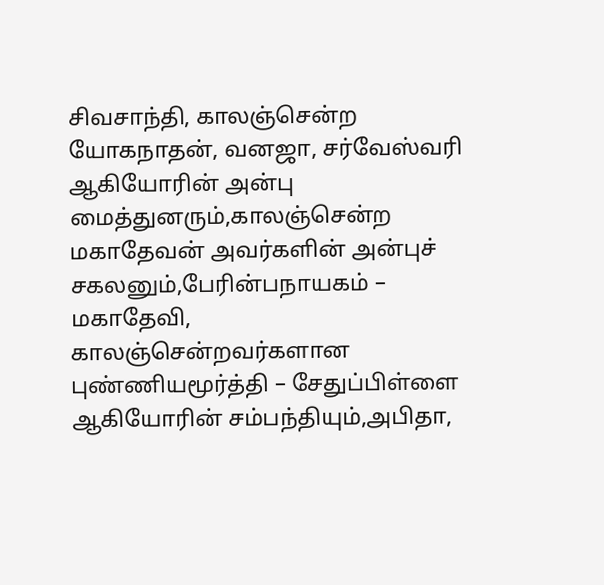சிவசாந்தி, காலஞ்சென்ற யோகநாதன், வனஜா, சர்வேஸ்வரி ஆகியோரின் அன்பு மைத்துனரும்,காலஞ்சென்ற மகாதேவன் அவர்களின் அன்புச் சகலனும்,பேரின்பநாயகம் – மகாதேவி, காலஞ்சென்றவர்களான புண்ணியமூர்த்தி – சேதுப்பிள்ளை ஆகியோரின் சம்பந்தியும்,அபிதா,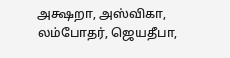அக்ஷறா, அஸ்விகா, லம்போதர், ஜெயதீபா,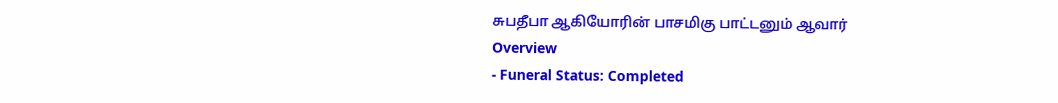சுபதீபா ஆகியோரின் பாசமிகு பாட்டனும் ஆவார்
Overview
- Funeral Status: Completed